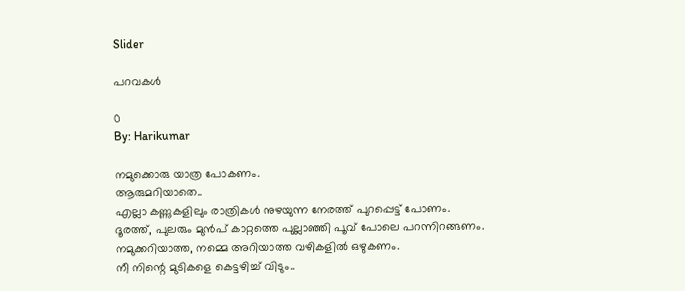Slider

പറവകൾ

0
By: Harikumar

നമുക്കൊരു യാത്ര പോകണം.
ആരുമറിയാതെ..
എല്ലാ കണ്ണുകളിലും രാത്രികൾ നുഴയുന്ന നേരത്ത്‌ പുറപ്പെട്ട്‌ പോണം.
ദൂരത്ത്‌, പുലരും മുൻപ്‌ കാറ്റത്തെ പുല്ലാഞ്ഞി പൂവ്‌ പോലെ പറന്നിറങ്ങണം.
നമുക്കറിയാത്ത, നമ്മെ അറിയാത്ത വഴികളിൽ ഒഴുകണം.
നീ നിന്റെ മുടികളെ കെട്ടഴിച്ച്‌ വിടും..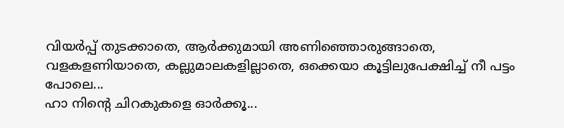വിയർപ്പ്‌ തുടക്കാതെ, ആർക്കുമായി അണിഞ്ഞൊരുങ്ങാതെ,
വളകളണിയാതെ, കല്ലുമാലകളില്ലാതെ, ഒക്കെയാ കൂട്ടിലുപേക്ഷിച്ച്‌ നീ പട്ടം പോലെ...
ഹാ നിന്റെ ചിറകുകളെ ഓർക്കൂ...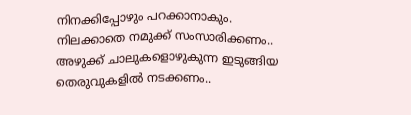നിനക്കിപ്പോഴും പറക്കാനാകും.
നിലക്കാതെ നമുക്ക്‌ സംസാരിക്കണം..
അഴുക്ക്‌ ചാലുകളൊഴുകുന്ന ഇടുങ്ങിയ തെരുവുകളിൽ നടക്കണം..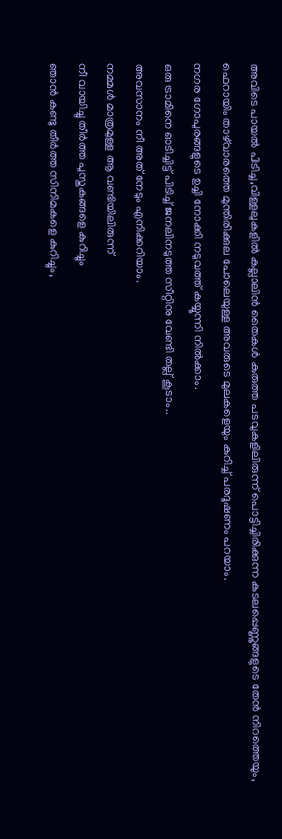അവിടെ പായൽ പിടിച്ച,വിള്ളലുകളിൽ കല്ലാലിൻ തൈകൾ കുരുത്ത പടവുകളിലിരുന്ന് പൊട്ടിച്ചിരിക്കുന്ന കുടലപ്പെണ്ണുങ്ങളുടെ തേൻ നിറത്തെയും,
ഫെറായിം താഴ്‌വാരത്തെ മുന്തിരിക്കുല പോലെയുള്ള അവരുടെ മുലകളെയും കുറിച്ച്‌ പരദൂഷണം പറയാം.
നഗര ഗോപുരങ്ങളുടെ ഉച്ചി നോക്കി നടുവത്ത്‌ കയ്യൂന്നി നിൽക്കാം.
ഒരു ട്രാമിനെ ഓടിച്ചിട്ട്‌ പിടിച്ച്‌ ജനലിനടുത്ത സീറ്റിനു വേണ്ടി തല്ല് കൂടാം..
അവസാനം നീ അത്‌ നേടും എനിക്കറിയാം.
നമ്മൾ മാത്രമുള്ള ആ വണ്ടിയിലിരുന്ന്
നീ വായിച്ചു തീർത്ത പുസ്തകങ്ങളെ കുറിച്ചും
ഞാൻ കണ്ടു തീർത്ത സിനിമകളെ കുറിച്ചും,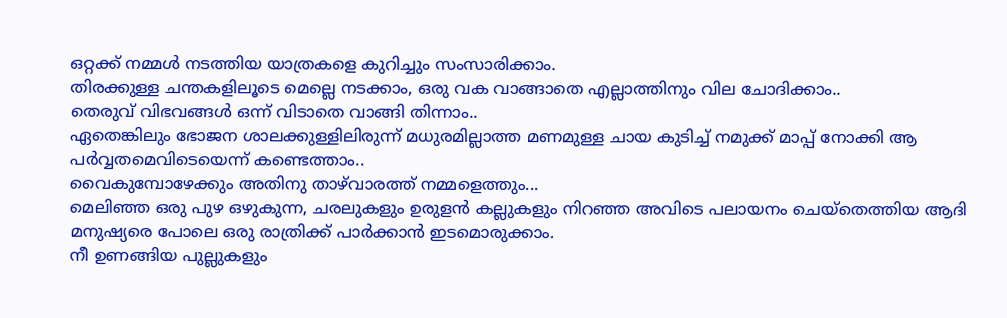ഒറ്റക്ക്‌ നമ്മൾ നടത്തിയ യാത്രകളെ കുറിച്ചും സംസാരിക്കാം.
തിരക്കുള്ള ചന്തകളിലൂടെ മെല്ലെ നടക്കാം, ഒരു വക വാങ്ങാതെ എല്ലാത്തിനും വില ചോദിക്കാം..
തെരുവ്‌ വിഭവങ്ങൾ ഒന്ന് വിടാതെ വാങ്ങി തിന്നാം..
ഏതെങ്കിലും ഭോജന ശാലക്കുള്ളിലിരുന്ന് മധുരമില്ലാത്ത മണമുള്ള ചായ കുടിച്ച്‌ നമുക്ക്‌ മാപ്പ്‌ നോക്കി ആ പർവ്വതമെവിടെയെന്ന് കണ്ടെത്താം..
വൈകുമ്പോഴേക്കും അതിനു താഴ്‌വാരത്ത്‌ നമ്മളെത്തും...
മെലിഞ്ഞ ഒരു പുഴ ഒഴുകുന്ന, ചരലുകളും ഉരുളൻ കല്ലുകളും നിറഞ്ഞ അവിടെ പലായനം ചെയ്തെത്തിയ ആദി മനുഷ്യരെ പോലെ ഒരു രാത്രിക്ക്‌ പാർക്കാൻ ഇടമൊരുക്കാം.
നീ ഉണങ്ങിയ പുല്ലുകളും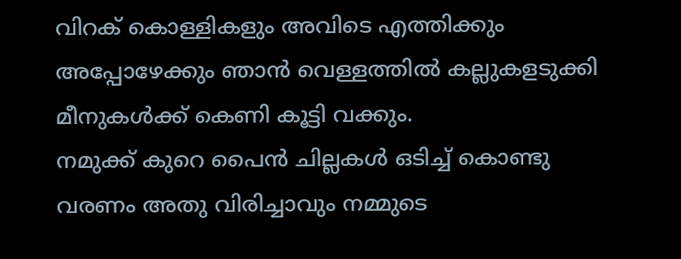വിറക്‌ കൊള്ളികളും അവിടെ എത്തിക്കും അപ്പോഴേക്കും ഞാൻ വെള്ളത്തിൽ കല്ലുകളടുക്കി മീനുകൾക്ക്‌ കെണി കൂട്ടി വക്കും.
നമുക്ക്‌ കുറെ പൈൻ ചില്ലകൾ ഒടിച്ച്‌ കൊണ്ടു വരണം അതു വിരിച്ചാവും നമ്മുടെ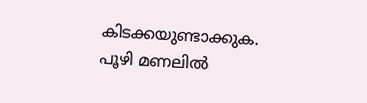കിടക്കയുണ്ടാക്കുക.
പൂഴി മണലിൽ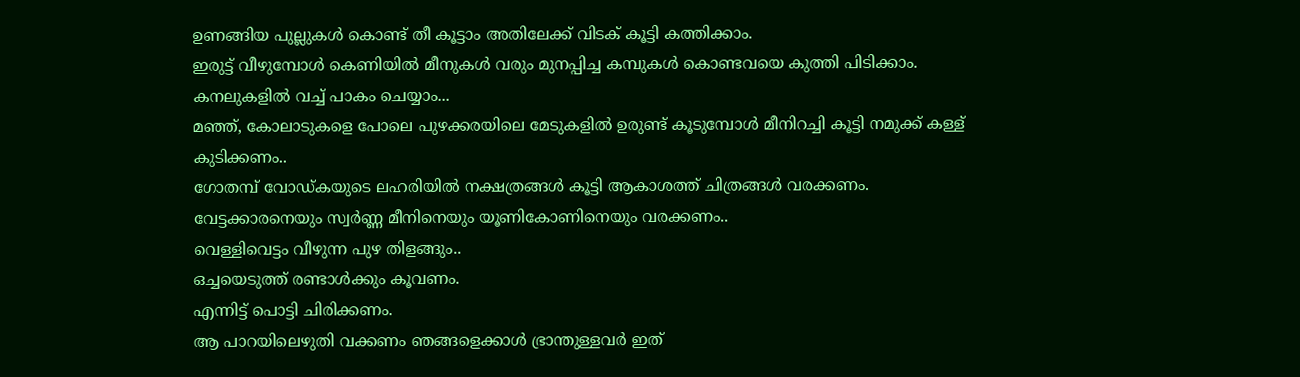ഉണങ്ങിയ പുല്ലുകൾ കൊണ്ട്‌ തീ കൂട്ടാം അതിലേക്ക്‌ വിടക്‌ കൂട്ടി കത്തിക്കാം.
ഇരുട്ട്‌ വീഴുമ്പോൾ കെണിയിൽ മീനുകൾ വരും മുനപ്പിച്ച കമ്പുകൾ കൊണ്ടവയെ കുത്തി പിടിക്കാം.
കനലുകളിൽ വച്ച്‌ പാകം ചെയ്യാം...
മഞ്ഞ്‌, കോലാടുകളെ പോലെ പുഴക്കരയിലെ മേടുകളിൽ ഉരുണ്ട്‌ കൂടുമ്പോൾ മീനിറച്ചി കൂട്ടി നമുക്ക്‌ കള്ള്‌ കുടിക്കണം..
ഗോതമ്പ്‌ വോഡ്കയുടെ ലഹരിയിൽ നക്ഷത്രങ്ങൾ കൂട്ടി ആകാശത്ത്‌ ചിത്രങ്ങൾ വരക്കണം.
വേട്ടക്കാരനെയും സ്വർണ്ണ മീനിനെയും യൂണികോണിനെയും വരക്കണം..
വെള്ളിവെട്ടം വീഴുന്ന പുഴ തിളങ്ങും..
ഒച്ചയെടുത്ത്‌ രണ്ടാൾക്കും കൂവണം.
എന്നിട്ട്‌ പൊട്ടി ചിരിക്കണം.
ആ പാറയിലെഴുതി വക്കണം ഞങ്ങളെക്കാൾ ഭ്രാന്തുള്ളവർ ഇത്‌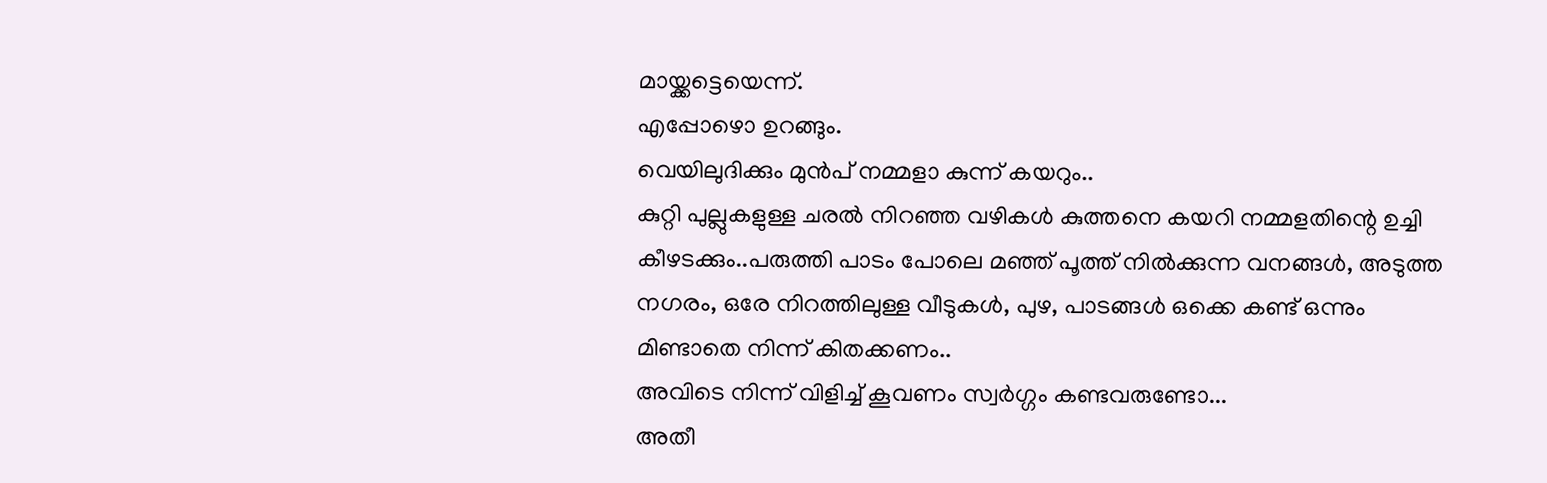മായ്ക്കട്ടെയെന്ന്.
എപ്പോഴൊ ഉറങ്ങും.
വെയിലുദിക്കും മുൻപ്‌ നമ്മളാ കുന്ന് കയറും..
കുറ്റി പുല്ലുകളുള്ള ചരൽ നിറഞ്ഞ വഴികൾ കുത്തനെ കയറി നമ്മളതിന്റെ ഉച്ചി കീഴടക്കും..പരുത്തി പാടം പോലെ മഞ്ഞ്‌ പൂത്ത്‌ നിൽക്കുന്ന വനങ്ങൾ, അടുത്ത നഗരം, ഒരേ നിറത്തിലുള്ള വീടുകൾ, പുഴ, പാടങ്ങൾ ഒക്കെ കണ്ട്‌ ഒന്നും മിണ്ടാതെ നിന്ന് കിതക്കണം..
അവിടെ നിന്ന് വിളിച്ച്‌ കൂവണം സ്വർഗ്ഗം കണ്ടവരുണ്ടോ...
അതീ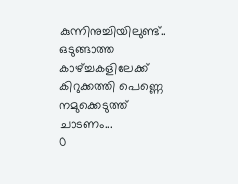കുന്നിനുച്ചിയിലുണ്ട്‌..
ഒടുങ്ങാത്ത കാഴ്ച്ചകളിലേക്ക്‌ കിറുക്കത്തി പെണ്ണെ നമുക്കെടുത്ത്‌ ചാടണം...
0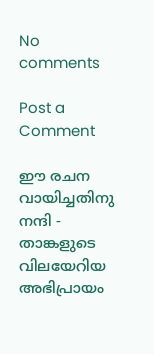No comments

Post a Comment

ഈ രചന വായിച്ചതിനു നന്ദി - താങ്കളുടെ വിലയേറിയ അഭിപ്രായം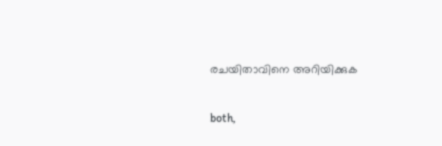രചയിതാവിനെ അറിയിക്കുക

both,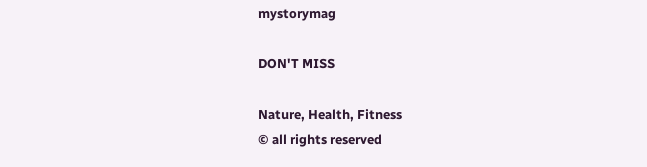mystorymag

DON'T MISS

Nature, Health, Fitness
© all rights reserved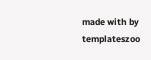made with by templateszoo